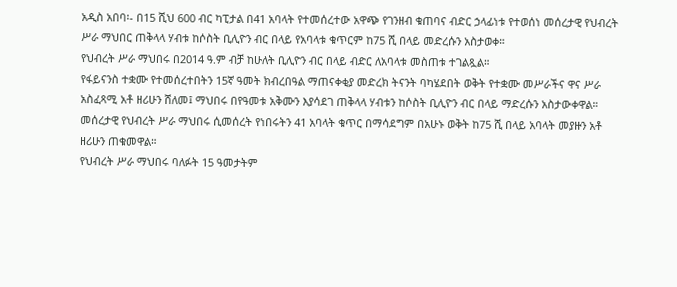አዲስ አበባ፡- በ15 ሺህ 600 ብር ካፒታል በ41 አባላት የተመሰረተው አዋጭ የገንዘብ ቁጠባና ብድር ኃላፊነቱ የተወሰነ መሰረታዊ የህብረት ሥራ ማህበር ጠቅላላ ሃብቱ ከሶስት ቢሊዮን ብር በላይ የአባላቱ ቁጥርም ከ75 ሺ በላይ መድረሱን አስታወቀ።
የህብረት ሥራ ማህበሩ በ2014 ዓ.ም ብቻ ከሁለት ቢሊዮን ብር በላይ ብድር ለአባላቱ መስጠቱ ተገልጿል።
የፋይናንስ ተቋሙ የተመሰረተበትን 15ኛ ዓመት ክብረበዓል ማጠናቀቂያ መድረክ ትናንት ባካሄደበት ወቅት የተቋሙ መሥራችና ዋና ሥራ አስፈጻሚ አቶ ዘሪሁን ሸለመ፤ ማህበሩ በየዓመቱ አቅሙን እያሳደገ ጠቅላላ ሃብቱን ከሶስት ቢሊዮን ብር በላይ ማድረሱን አስታውቀዋል።
መሰረታዊ የህብረት ሥራ ማህበሩ ሲመሰረት የነበሩትን 41 አባላት ቁጥር በማሳደግም በአሁኑ ወቅት ከ75 ሺ በላይ አባላት መያዙን አቶ ዘሪሁን ጠቁመዋል።
የህብረት ሥራ ማህበሩ ባለፉት 15 ዓመታትም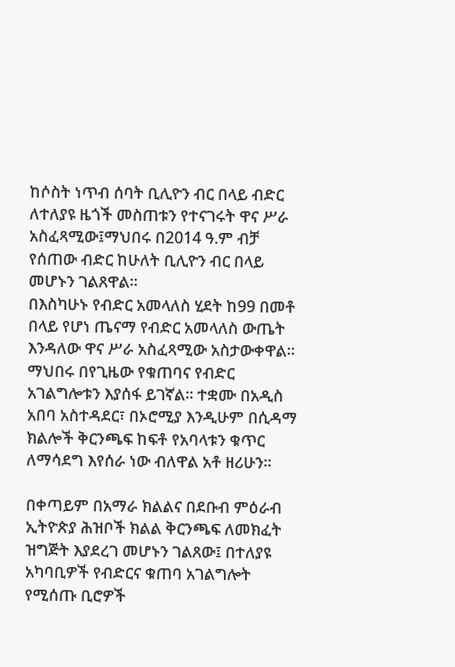ከሶስት ነጥብ ሰባት ቢሊዮን ብር በላይ ብድር ለተለያዩ ዜጎች መስጠቱን የተናገሩት ዋና ሥራ አስፈጻሚው፤ማህበሩ በ2014 ዓ.ም ብቻ የሰጠው ብድር ከሁለት ቢሊዮን ብር በላይ መሆኑን ገልጸዋል።
በእስካሁኑ የብድር አመላለስ ሂደት ከ99 በመቶ በላይ የሆነ ጤናማ የብድር አመላለስ ውጤት እንዳለው ዋና ሥራ አስፈጻሚው አስታውቀዋል።
ማህበሩ በየጊዜው የቁጠባና የብድር አገልግሎቱን እያሰፋ ይገኛል። ተቋሙ በአዲስ አበባ አስተዳደር፣ በኦሮሚያ እንዲሁም በሲዳማ ክልሎች ቅርንጫፍ ከፍቶ የአባላቱን ቁጥር ለማሳደግ እየሰራ ነው ብለዋል አቶ ዘሪሁን።

በቀጣይም በአማራ ክልልና በደቡብ ምዕራብ ኢትዮጵያ ሕዝቦች ክልል ቅርንጫፍ ለመክፈት ዝግጅት እያደረገ መሆኑን ገልጸው፤ በተለያዩ አካባቢዎች የብድርና ቁጠባ አገልግሎት የሚሰጡ ቢሮዎች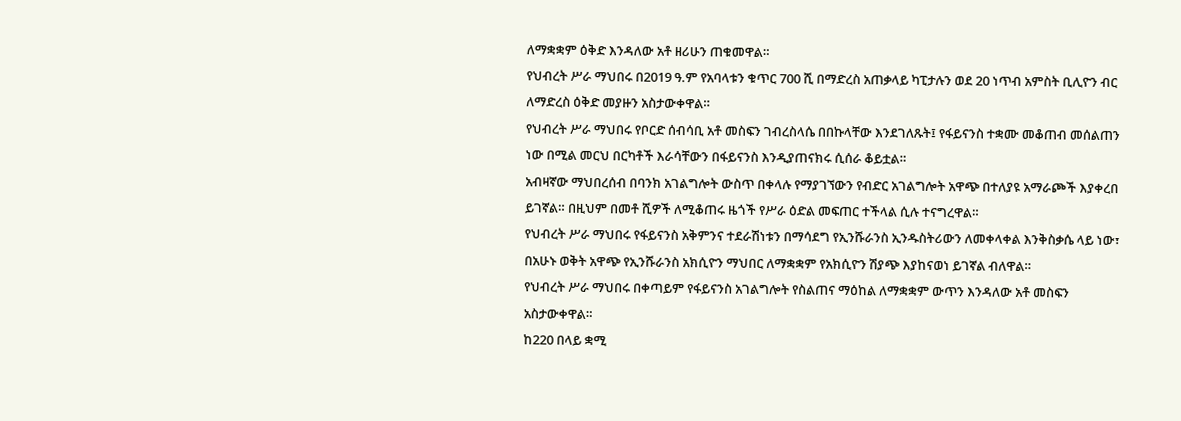ለማቋቋም ዕቅድ እንዳለው አቶ ዘሪሁን ጠቁመዋል።
የህብረት ሥራ ማህበሩ በ2019 ዓ.ም የአባላቱን ቁጥር 700 ሺ በማድረስ አጠቃላይ ካፒታሉን ወደ 20 ነጥብ አምስት ቢሊዮን ብር ለማድረስ ዕቅድ መያዙን አስታውቀዋል።
የህብረት ሥራ ማህበሩ የቦርድ ሰብሳቢ አቶ መስፍን ገብረስላሴ በበኩላቸው እንደገለጹት፤ የፋይናንስ ተቋሙ መቆጠብ መሰልጠን ነው በሚል መርህ በርካቶች እራሳቸውን በፋይናንስ እንዲያጠናክሩ ሲሰራ ቆይቷል።
አብዛኛው ማህበረሰብ በባንክ አገልግሎት ውስጥ በቀላሉ የማያገኘውን የብድር አገልግሎት አዋጭ በተለያዩ አማራጮች እያቀረበ ይገኛል። በዚህም በመቶ ሺዎች ለሚቆጠሩ ዜጎች የሥራ ዕድል መፍጠር ተችላል ሲሉ ተናግረዋል።
የህብረት ሥራ ማህበሩ የፋይናንስ አቅምንና ተደራሽነቱን በማሳደግ የኢንሹራንስ ኢንዱስትሪውን ለመቀላቀል እንቅስቃሴ ላይ ነው፣ በአሁኑ ወቅት አዋጭ የኢንሹራንስ አክሲዮን ማህበር ለማቋቋም የአክሲዮን ሽያጭ እያከናወነ ይገኛል ብለዋል።
የህብረት ሥራ ማህበሩ በቀጣይም የፋይናንስ አገልግሎት የስልጠና ማዕከል ለማቋቋም ውጥን እንዳለው አቶ መስፍን አስታውቀዋል።
ከ220 በላይ ቋሚ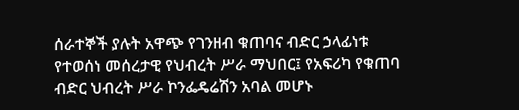ሰራተኞች ያሉት አዋጭ የገንዘብ ቁጠባና ብድር ኃላፊነቱ የተወሰነ መሰረታዊ የህብረት ሥራ ማህበር፤ የአፍሪካ የቁጠባ ብድር ህብረት ሥራ ኮንፌዴሬሽን አባል መሆኑ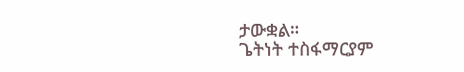ታውቋል።
ጌትነት ተስፋማርያም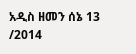አዲስ ዘመን ሰኔ 13 /2014